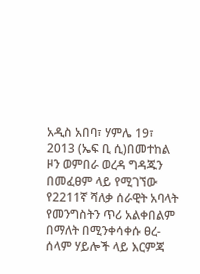አዲስ አበባ፣ ሃምሌ 19፣ 2013 (ኤፍ ቢ ሲ)በመተከል ዞን ወምበራ ወረዳ ግዳጁን በመፈፀም ላይ የሚገኘው የ2211ኛ ሻለቃ ሰራዊት አባላት የመንግስትን ጥሪ አልቀበልም በማለት በሚንቀሳቀሱ ፀረ-ሰላም ሃይሎች ላይ እርምጃ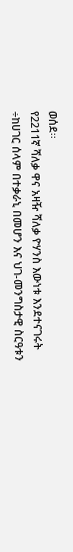ወሰደ፡፡
የ2211ኛ ሻለቃ ዋና አዛዥ ሻለቃ ዮሃንስ እውነቱ እንደተናገሩት ÷ከሀገር ሰላም በተቃራኒ በመሆን እና ህገ-መንግስታዊ ስርዓቱን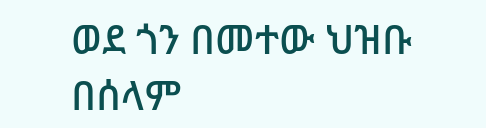ወደ ጎን በመተው ህዝቡ በሰላም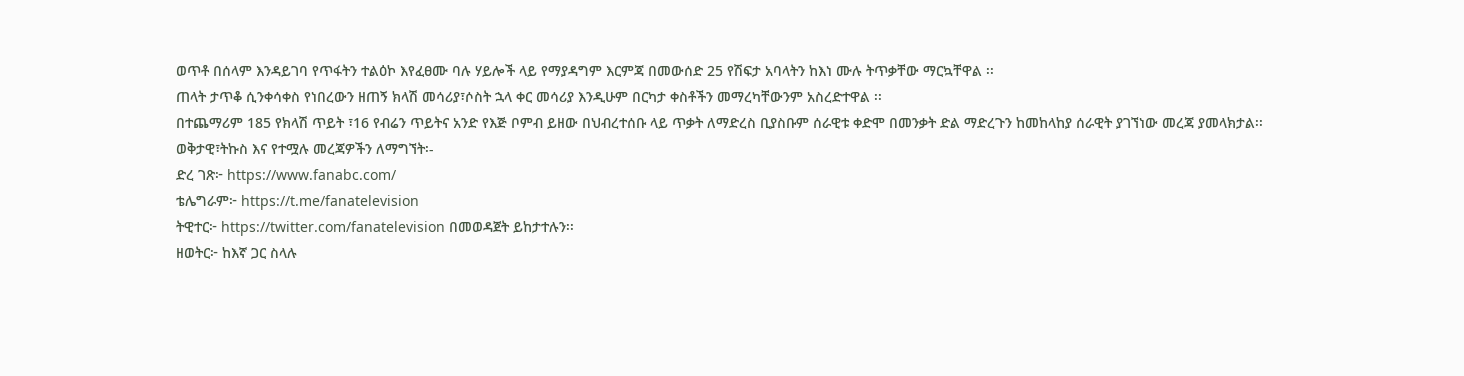ወጥቶ በሰላም እንዳይገባ የጥፋትን ተልዕኮ እየፈፀሙ ባሉ ሃይሎች ላይ የማያዳግም እርምጃ በመውሰድ 25 የሽፍታ አባላትን ከእነ ሙሉ ትጥቃቸው ማርኳቸዋል ፡፡
ጠላት ታጥቆ ሲንቀሳቀስ የነበረውን ዘጠኝ ክላሽ መሳሪያ፣ሶስት ኋላ ቀር መሳሪያ እንዲሁም በርካታ ቀስቶችን መማረካቸውንም አስረድተዋል ፡፡
በተጨማሪም 185 የክላሽ ጥይት ፣16 የብሬን ጥይትና አንድ የእጅ ቦምብ ይዘው በህብረተሰቡ ላይ ጥቃት ለማድረስ ቢያስቡም ሰራዊቱ ቀድሞ በመንቃት ድል ማድረጉን ከመከላከያ ሰራዊት ያገኘነው መረጃ ያመላክታል፡፡
ወቅታዊ፣ትኩስ እና የተሟሉ መረጃዎችን ለማግኘት፡-
ድረ ገጽ፦ https://www.fanabc.com/
ቴሌግራም፦ https://t.me/fanatelevision
ትዊተር፦ https://twitter.com/fanatelevision በመወዳጀት ይከታተሉን፡፡
ዘወትር፦ ከእኛ ጋር ስላሉ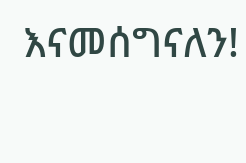እናመሰግናለን!